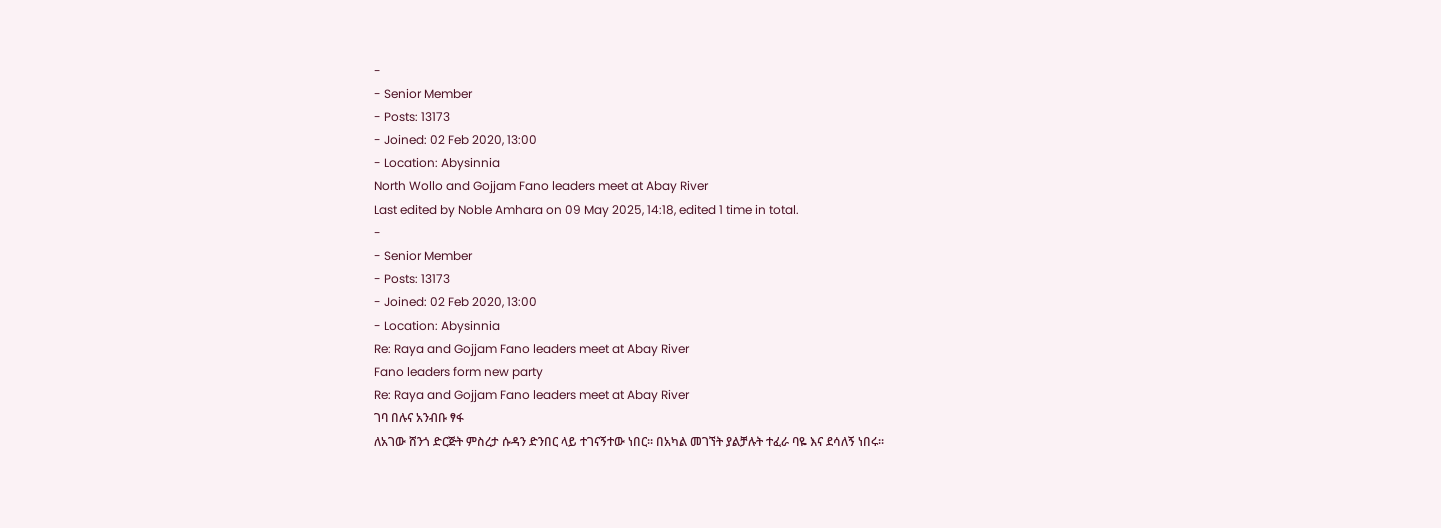-
- Senior Member
- Posts: 13173
- Joined: 02 Feb 2020, 13:00
- Location: Abysinnia
North Wollo and Gojjam Fano leaders meet at Abay River
Last edited by Noble Amhara on 09 May 2025, 14:18, edited 1 time in total.
-
- Senior Member
- Posts: 13173
- Joined: 02 Feb 2020, 13:00
- Location: Abysinnia
Re: Raya and Gojjam Fano leaders meet at Abay River
Fano leaders form new party
Re: Raya and Gojjam Fano leaders meet at Abay River
ገባ በሉና አንብቡ ፃፋ
ለአገው ሸንጎ ድርጅት ምስረታ ሱዳን ድንበር ላይ ተገናኝተው ነበር። በአካል መገኘት ያልቻሉት ተፈራ ባዬ እና ደሳለኝ ነበሩ።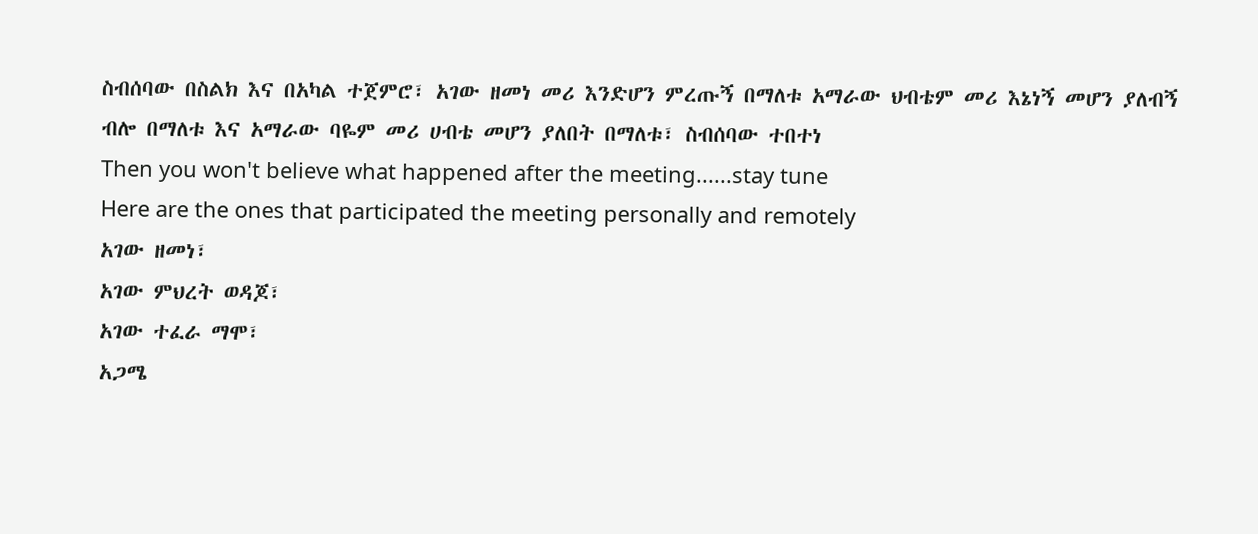ስብሰባው በስልክ እና በአካል ተጀምሮ፣ አገው ዘመነ መሪ እንድሆን ምረጡኝ በማለቱ አማራው ህብቴም መሪ እኔነኝ መሆን ያለብኝ ብሎ በማለቱ እና አማራው ባዬም መሪ ሀብቴ መሆን ያለበት በማለቱ፣ ስብሰባው ተበተነ
Then you won't believe what happened after the meeting......stay tune
Here are the ones that participated the meeting personally and remotely
አገው ዘመነ፣
አገው ምህረት ወዳጆ፣
አገው ተፈራ ማሞ፣
አጋሜ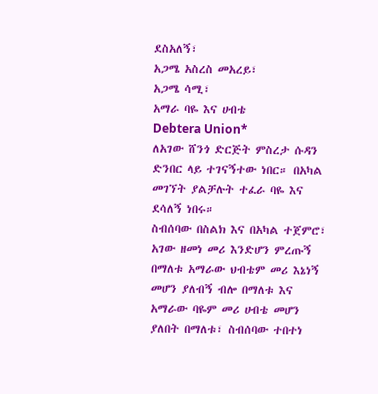ደስአለኝ፣
አጋሜ አስረስ መአረይ፣
አጋሜ ሳሚ፣
አማራ ባዬ እና ሀብቴ
Debtera Union*
ለአገው ሸንጎ ድርጅት ምስረታ ሱዳን ድንበር ላይ ተገናኝተው ነበር። በአካል መገኘት ያልቻሉት ተፈራ ባዬ እና ደሳለኝ ነበሩ።
ስብሰባው በስልክ እና በአካል ተጀምሮ፣ አገው ዘመነ መሪ እንድሆን ምረጡኝ በማለቱ አማራው ህብቴም መሪ እኔነኝ መሆን ያለብኝ ብሎ በማለቱ እና አማራው ባዬም መሪ ሀብቴ መሆን ያለበት በማለቱ፣ ስብሰባው ተበተነ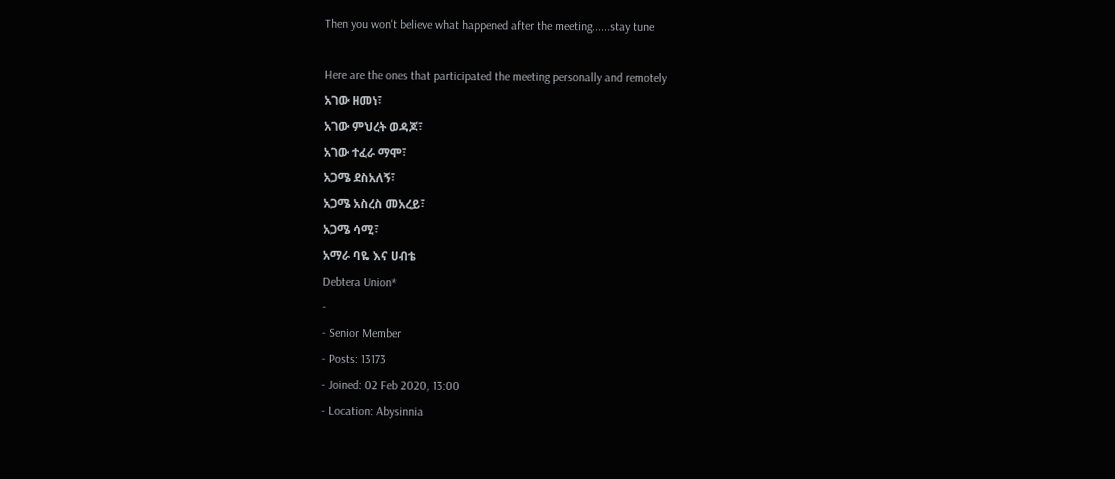Then you won't believe what happened after the meeting......stay tune

Here are the ones that participated the meeting personally and remotely
አገው ዘመነ፣
አገው ምህረት ወዳጆ፣
አገው ተፈራ ማሞ፣
አጋሜ ደስአለኝ፣
አጋሜ አስረስ መአረይ፣
አጋሜ ሳሚ፣
አማራ ባዬ እና ሀብቴ
Debtera Union*
-
- Senior Member
- Posts: 13173
- Joined: 02 Feb 2020, 13:00
- Location: Abysinnia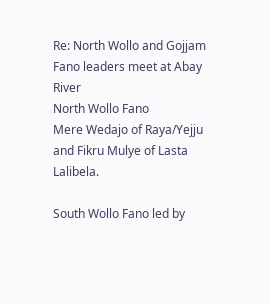Re: North Wollo and Gojjam Fano leaders meet at Abay River
North Wollo Fano
Mere Wedajo of Raya/Yejju and Fikru Mulye of Lasta Lalibela.

South Wollo Fano led by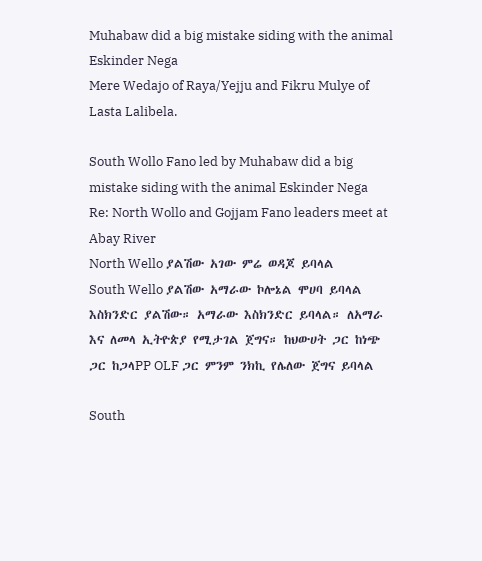Muhabaw did a big mistake siding with the animal Eskinder Nega
Mere Wedajo of Raya/Yejju and Fikru Mulye of Lasta Lalibela.

South Wollo Fano led by Muhabaw did a big mistake siding with the animal Eskinder Nega
Re: North Wollo and Gojjam Fano leaders meet at Abay River
North Wello ያልሽው አገው ምሬ ወዳጆ ይባላል
South Wello ያልሽው አማራው ኮሎኔል ሞሀባ ይባላል
እስክንድር ያልሽው። አማራው እስክንድር ይባላል። ለአማራ እና ለመላ ኢትዮጵያ የሚታገል ጀግና። ከህውሀት ጋር ከነጭ ጋር ከጋላPP OLF ጋር ምንም ንክኪ የሌለው ጀግና ይባላል

South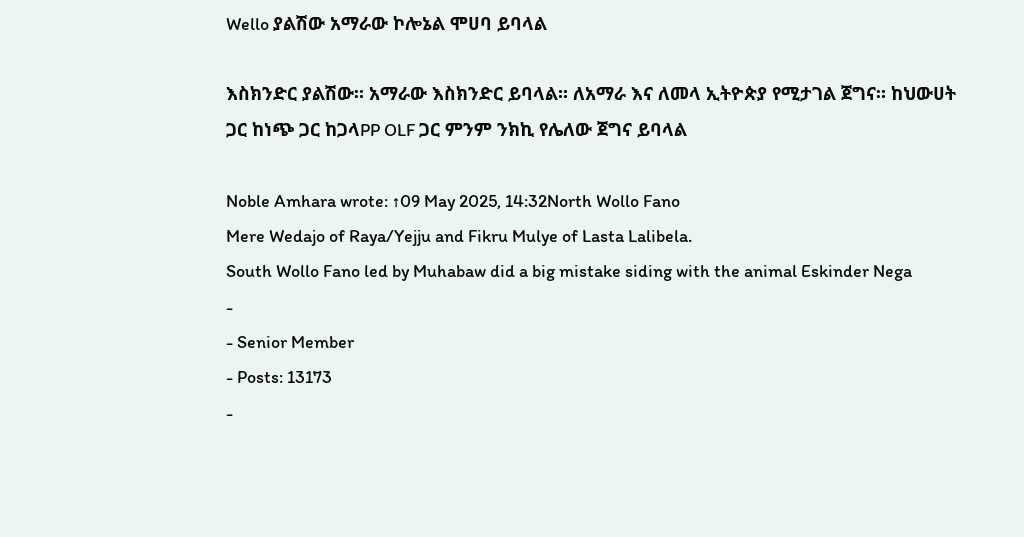Wello ያልሽው አማራው ኮሎኔል ሞሀባ ይባላል

እስክንድር ያልሽው። አማራው እስክንድር ይባላል። ለአማራ እና ለመላ ኢትዮጵያ የሚታገል ጀግና። ከህውሀት ጋር ከነጭ ጋር ከጋላPP OLF ጋር ምንም ንክኪ የሌለው ጀግና ይባላል

Noble Amhara wrote: ↑09 May 2025, 14:32North Wollo Fano
Mere Wedajo of Raya/Yejju and Fikru Mulye of Lasta Lalibela.
South Wollo Fano led by Muhabaw did a big mistake siding with the animal Eskinder Nega
-
- Senior Member
- Posts: 13173
-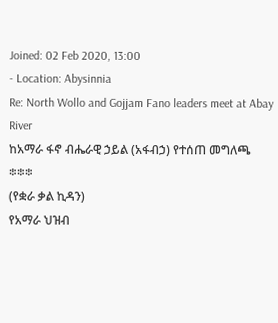Joined: 02 Feb 2020, 13:00
- Location: Abysinnia
Re: North Wollo and Gojjam Fano leaders meet at Abay River
ከአማራ ፋኖ ብሔራዊ ኃይል (አፋብኃ) የተሰጠ መግለጫ
፨፨፨
(የቋራ ቃል ኪዳን)
የአማራ ህዝብ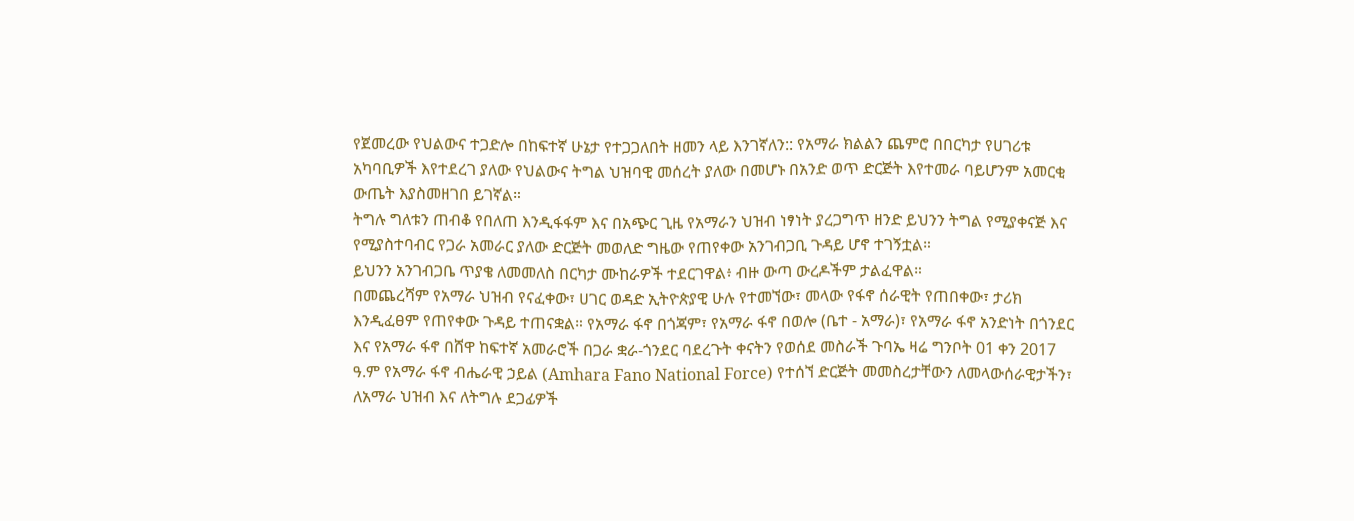የጀመረው የህልውና ተጋድሎ በከፍተኛ ሁኔታ የተጋጋለበት ዘመን ላይ እንገኛለን:: የአማራ ክልልን ጨምሮ በበርካታ የሀገሪቱ አካባቢዎች እየተደረገ ያለው የህልውና ትግል ህዝባዊ መሰረት ያለው በመሆኑ በአንድ ወጥ ድርጅት እየተመራ ባይሆንም አመርቂ ውጤት እያስመዘገበ ይገኛል።
ትግሉ ግለቱን ጠብቆ የበለጠ እንዲፋፋም እና በአጭር ጊዜ የአማራን ህዝብ ነፃነት ያረጋግጥ ዘንድ ይህንን ትግል የሚያቀናጅ እና የሚያስተባብር የጋራ አመራር ያለው ድርጅት መወለድ ግዜው የጠየቀው አንገብጋቢ ጉዳይ ሆኖ ተገኝቷል።
ይህንን አንገብጋቤ ጥያቄ ለመመለስ በርካታ ሙከራዎች ተደርገዋል፥ ብዙ ውጣ ውረዶችም ታልፈዋል።
በመጨረሻም የአማራ ህዝብ የናፈቀው፣ ሀገር ወዳድ ኢትዮጵያዊ ሁሉ የተመኘው፣ መላው የፋኖ ሰራዊት የጠበቀው፣ ታሪክ እንዲፈፀም የጠየቀው ጉዳይ ተጠናቋል። የአማራ ፋኖ በጎጃም፣ የአማራ ፋኖ በወሎ (ቤተ - አማራ)፣ የአማራ ፋኖ አንድነት በጎንደር እና የአማራ ፋኖ በሸዋ ከፍተኛ አመራሮች በጋራ ቋራ-ጎንደር ባደረጉት ቀናትን የወሰደ መስራች ጉባኤ ዛሬ ግንቦት 01 ቀን 2017 ዓ.ም የአማራ ፋኖ ብሔራዊ ኃይል (Amhara Fano National Force) የተሰኘ ድርጅት መመስረታቸውን ለመላውሰራዊታችን፣ ለአማራ ህዝብ እና ለትግሉ ደጋፊዎች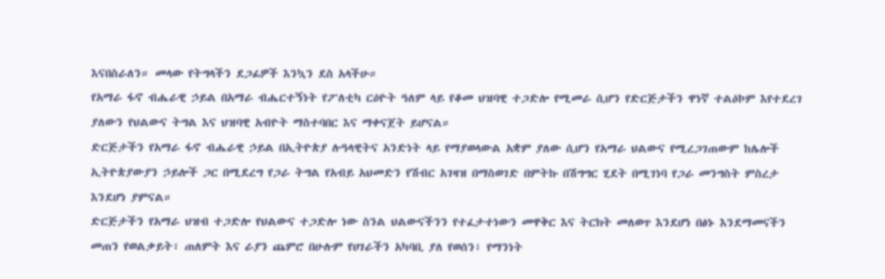እናበስራለን። መላው የትግላችን ደጋፊዎች እንኳን ደስ አላችሁ።
የአማራ ፋኖ ብሔራዊ ኃይል በአማራ ብሔርተኝነት የፖለቲካ ርዕዮት ዓለም ላይ የቆመ ህዝባዊ ተጋድሎ የሚመራ ሲሆን የድርጅታችን ዋነኛ ተልዕኮም እየተደረገ ያለውን የህልውና ትግል እና ህዝባዊ አብዮት ማስተባበር እና ማቀናጀት ይሆናል።
ድርጅታችን የአማራ ፋኖ ብሔራዊ ኃይል በኢትዮጵያ ሉዓላዊትና አንድነት ላይ የማያወላውል አቋም ያለው ሲሆን የአማራ ህልውና የሚረጋገጠውም ከሌሎች ኢትዮጵያውያን ኃይሎች ጋር በሚደረግ የጋራ ትግል የአብይ አህመድን የሽብር አገዛዝ በማስወገድ በምትኩ በሽግግር ሂደት በሚገነባ የጋራ መንግስት ምስረታ እንደሆነ ያምናል።
ድርጅታችን የአማራ ህዝብ ተጋድሎ የህልውና ተጋድሎ ነው ስንል ህልውናችንን የተፈታተነውን መዋቅር እና ትርክት መለወጥ እንደሆነ በፅኑ እንደማመናችን መጠን የወልቃይት፣ ጠለምት እና ራያን ጨምሮ በሁሉም የሀገራችን አካባቢ ያለ የወሰን፣ የማንነት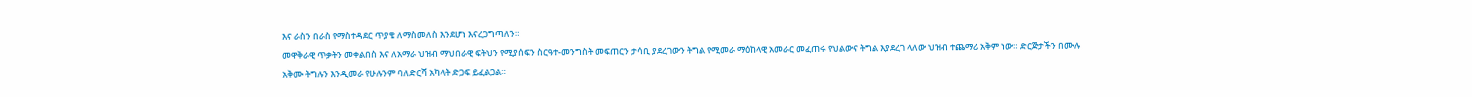እና ራስን በራስ የማስተዳደር ጥያቄ ለማስመለስ እንደሆነ እናረጋግጣለን።
መዋቅራዊ ጥቃትን መቀልበስ እና ለአማራ ህዝብ ማህበራዊ ፍትህን የሚያሰፍን ስርዓተ-መንግስት መፍጠርን ታሳቢ ያደረገውን ትግል የሚመራ ማዕከላዊ አመራር መፈጠሩ የህልውና ትግል እያደረገ ላለው ህዝብ ተጨማሪ አቅም ነው። ድርጅታችን በሙሉ
አቅሙ ትግሉን እንዲመራ የሁሉንም ባለድርሻ አካላት ድጋፍ ይፈልጋል።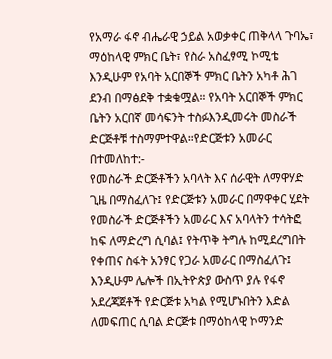የአማራ ፋኖ ብሔራዊ ኃይል አወቃቀር ጠቅላላ ጉባኤ፣ ማዕከላዊ ምክር ቤት፣ የስራ አስፈፃሚ ኮሚቴ እንዲሁም የአባት አርበኞች ምክር ቤትን አካቶ ሕገ ደንብ በማፅደቅ ተቋቁሟል። የአባት አርበኞች ምክር ቤትን አርበኛ መሳፍንት ተስፉእንዲመሩት መስራች ድርጅቶቹ ተስማምተዋል።የድርጅቱን አመራር በተመለከተ:-
የመስራች ድርጅቶችን አባላት እና ሰራዊት ለማዋሃድ ጊዜ በማስፈለጉ፤ የድርጅቱን አመራር በማዋቀር ሂደት የመስራች ድርጅቶችን አመራር እና አባላትን ተሳትፎ ከፍ ለማድረግ ሲባል፤ የትጥቅ ትግሉ ከሚደረግበት የቀጠና ስፋት አንፃር የጋራ አመራር በማስፈለጉ፤ እንዲሁም ሌሎች በኢትዮጵያ ውስጥ ያሉ የፋኖ አደረጃጀቶች የድርጅቱ አካል የሚሆኑበትን እድል ለመፍጠር ሲባል ድርጅቱ በማዕከላዊ ኮማንድ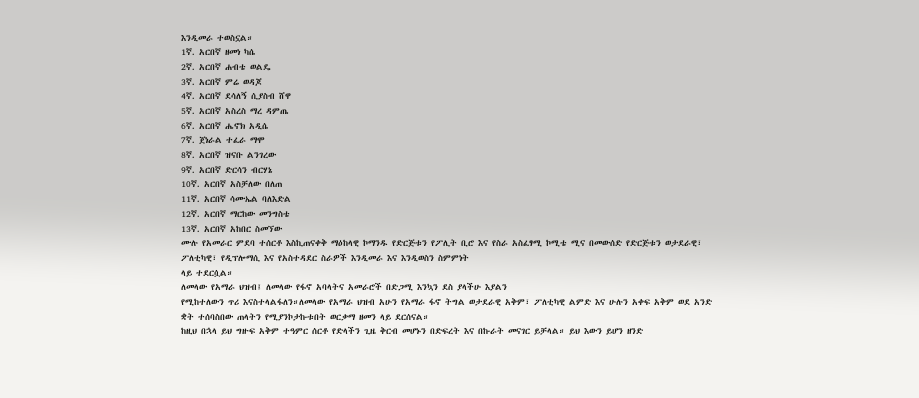እንዲመራ ተወስኗል።
1ኛ. አርበኛ ዘመነ ካሴ
2ኛ. አርበኛ ሐብቴ ወልዴ
3ኛ. አርበኛ ምሬ ወዳጆ
4ኛ. አርበኛ ደሳለኝ ሲያስብ ሸዋ
5ኛ. አርበኛ አስረስ ማረ ዳምጤ
6ኛ. አርበኛ ሔኖክ አዲሴ
7ኛ. ጀነራል ተፈራ ማሞ
8ኛ. አርበኛ ዝናቡ ልንገረው
9ኛ. አርበኛ ድርሳን ብርሃኔ
10ኛ. አርበኛ አስቻለው በለጠ
11ኛ. አርበኛ ሳሙኤል ባለእድል
12ኛ. አርበኛ ማርከው መንግስቴ
13ኛ. አርበኛ አከበር ስመኘው
ሙሉ የአመራር ምደባ ተሰርቶ እስኪጠናቀቅ ማዕከላዊ ኮማንዱ የድርጅቱን የፖሊት ቢሮ እና የስራ አስፈፃሚ ኮሚቴ ሚና በመውሰድ የድርጅቱን ወታደራዊ፣ ፖለቲካዊ፣ የዲፕሎማሲ እና የአስተዳደር ስራዎች እንዲመራ እና እንዲወስን ስምምነት
ላይ ተደርሷል።
ለመላው የአማራ ህዝብ፤ ለመላው የፋኖ አባላትና አመራሮች በድጋሚ እንኳን ደስ ያላችሁ እያልን
የሚከተለውን ጥሪ እናስተላልፋለን።ለመላው የአማራ ህዝብ አሁን የአማራ ፋኖ ትግል ወታደራዊ አቅም፣ ፖለቲካዊ ልምድ እና ሁሉን አቀፍ አቅም ወደ አንድ ቋት ተሰባስበው ጠላትን የሚያንኮታኩቱበት ወርቃማ ዘመን ላይ ደርሰናል።
ከዚህ በኋላ ይህ ግዙፍ አቅም ተዓምር ሰርቶ የድላችን ጊዜ ቅርብ መሆኑን በድፍረት እና በኩራት መናገር ይቻላል። ይህ እውን ይሆን ዘንድ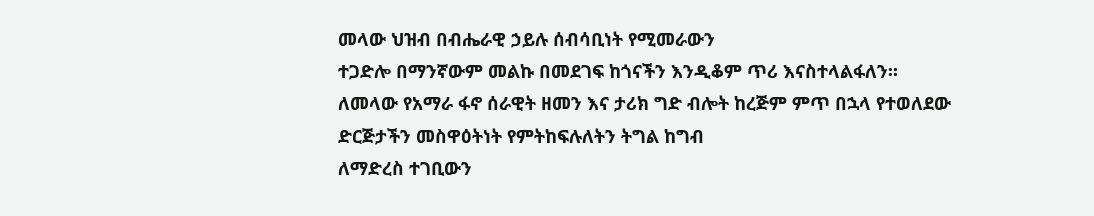መላው ህዝብ በብሔራዊ ኃይሉ ሰብሳቢነት የሚመራውን
ተጋድሎ በማንኛውም መልኩ በመደገፍ ከጎናችን እንዲቆም ጥሪ እናስተላልፋለን።
ለመላው የአማራ ፋኖ ሰራዊት ዘመን እና ታሪክ ግድ ብሎት ከረጅም ምጥ በኋላ የተወለደው ድርጅታችን መስዋዕትነት የምትከፍሉለትን ትግል ከግብ
ለማድረስ ተገቢውን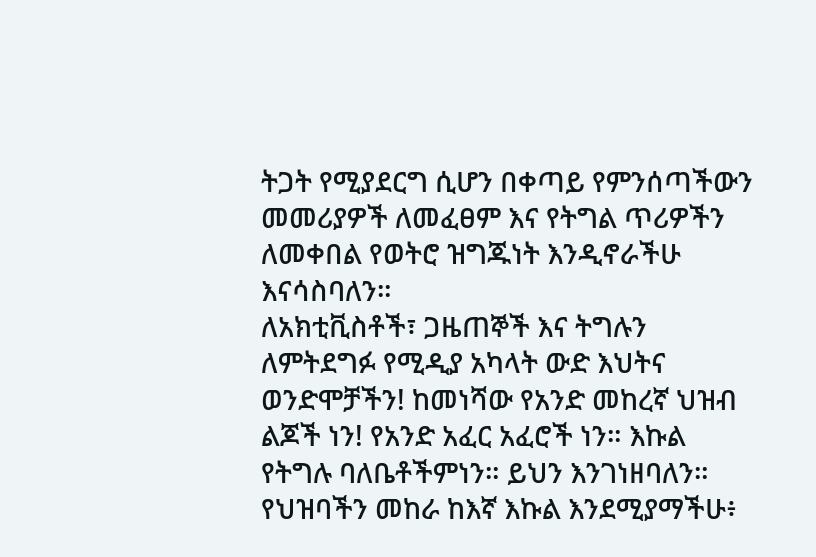ትጋት የሚያደርግ ሲሆን በቀጣይ የምንሰጣችውን መመሪያዎች ለመፈፀም እና የትግል ጥሪዎችን ለመቀበል የወትሮ ዝግጁነት እንዲኖራችሁ እናሳስባለን።
ለአክቲቪስቶች፣ ጋዜጠኞች እና ትግሉን ለምትደግፉ የሚዲያ አካላት ውድ እህትና ወንድሞቻችን! ከመነሻው የአንድ መከረኛ ህዝብ ልጆች ነን! የአንድ አፈር አፈሮች ነን። እኩል የትግሉ ባለቤቶችምነን። ይህን እንገነዘባለን። የህዝባችን መከራ ከእኛ እኩል እንደሚያማችሁ፥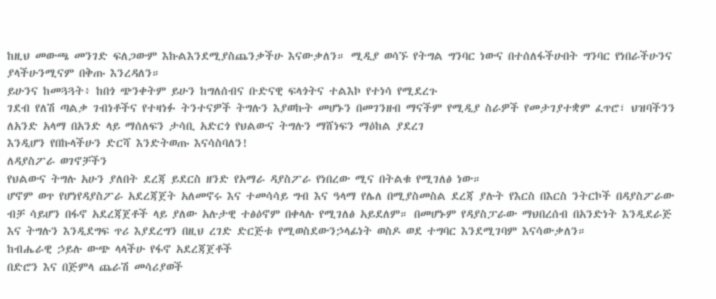ከዚህ መውጫ መንገድ ፍለጋውም እኩልእንደሚያስጨንቃችሁ እናውቃለን። ሚዲያ ወሳኙ የትግል ግንባር ነውና በተሰለፋችሁበት ግንባር የነበራችሁንና ያላችሁንሚናም በቅጡ እንረዳለን።
ይሁንና ከመጓጓት፥ ከበጎ ጭንቀትም ይሁን ከግለሰብና ቡድናዊ ፍላጎትና ተልእኮ የተነሳ የሚደረጉ
ገደብ የለሽ ጣልቃ ገብነቶችና የተዛነፉ ትንተናዎች ትግሉን እያወኩት መሆኑን በመገንዘብ ማናችም የሚዲያ ስራዎች የመታገያተቋም ፈጥሮ፣ ህዝባችንን ለአንድ አላማ በአንድ ላይ ማሰለፍን ታሳቢ አድርጎ የህልውና ትግሉን ማሸነፍን ማዕከል ያደረገ
እንዲሆን የበኩላችሁን ድርሻ እንድትወጡ እናሳስባለን!
ለዳያስፖራ ወገኖቻችን
የህልውና ትግሉ አሁን ያለበት ደረጃ ይደርስ ዘንድ የአማራ ዳያስፖራ የነበረው ሚና በትልቁ የሚገለፅ ነው።
ሆኖም ወጥ የሆነየዳያስፖራ አደረጃጀት አለመኖሩ እና ተመሳሳይ ግብ እና ዓላማ የሌለ በሚያስመስል ደረጃ ያሉት የእርስ በእርስ ንትርኮች በዳያስፖራው ብቻ ሳይሆን በፋኖ አደረጃጀቶች ላይ ያለው አሉታዊ ተፅዕኖም በቀላሉ የሚገለፅ አይደለም። በመሆኑም የዳያስፓራው ማህበረሰብ በአንድነት እንዲደራጅ እና ትግሉን እንዲደግፍ ጥሪ እያደረግን በዚህ ረገድ ድርጅቱ የሚወስደውንኃላፊነት ወስዶ ወደ ተግባር እንደሚገባም እናሳውቃለን።
ከብሔራዊ ኃይሉ ውጭ ላላችሁ የፋኖ አደረጃጀቶች
በድሮን እና በጅምላ ጨራሽ መሳሪያወች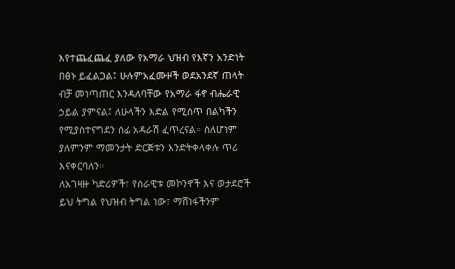እየተጨፈጨፈ ያለው የአማራ ህዝብ የእኛን አንድነት በፅኑ ይፈልጋል፤ ሁሉምአፈሙዞች ወደአንደኛ ጠላት ብቻ መነጣጠር እንዳለባቸው የአማራ ፋኖ ብሔራዊ ኃይል ያምናል፤ ለሁላችን እድል የሚሰጥ በልካችን የሚያስተናግደን ሰፊ አዳራሽ ፈጥረናል። ስለሆነም ያለምንም ማመንታት ድርጅቱን እንድትቀላቀሉ ጥሪ እናቀርባለን።
ለአገዛዙ ካድሪዎች፣ የሰራዊቱ መኮንኖች እና ወታደሮች
ይህ ትግል የህዝብ ትግል ነው፣ ማሸነፋችንም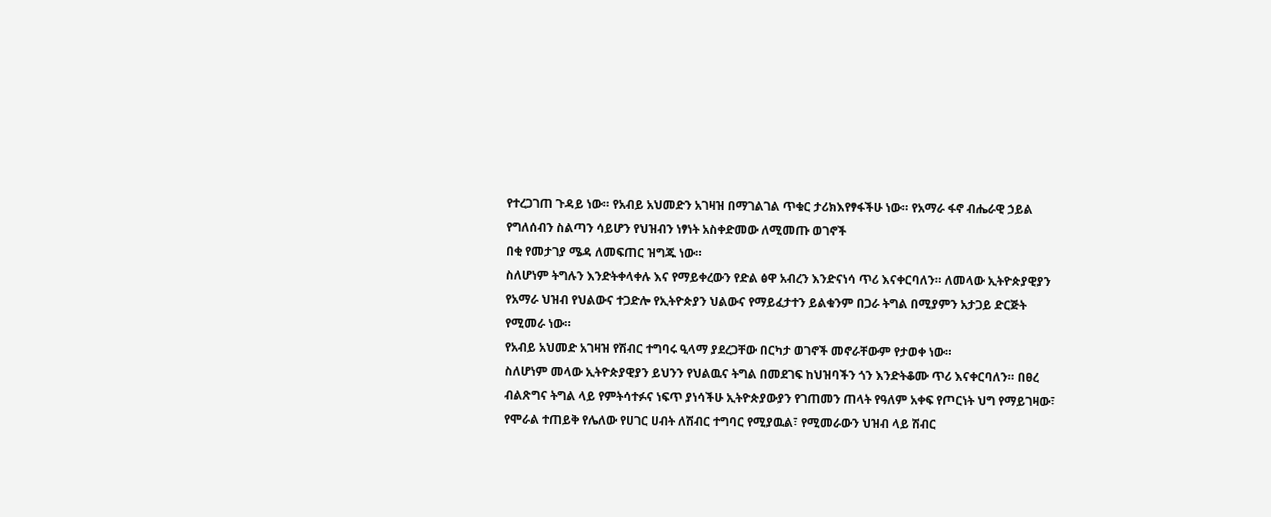የተረጋገጠ ጉዳይ ነው። የአብይ አህመድን አገዛዝ በማገልገል ጥቁር ታሪክእየፃፋችሁ ነው። የአማራ ፋኖ ብሔራዊ ኃይል የግለሰብን ስልጣን ሳይሆን የህዝብን ነፃነት አስቀድመው ለሚመጡ ወገኖች
በቂ የመታገያ ሜዳ ለመፍጠር ዝግጁ ነው።
ስለሆነም ትግሉን እንድትቀላቀሉ እና የማይቀረውን የድል ፅዋ አብረን እንድናነሳ ጥሪ እናቀርባለን። ለመላው ኢትዮጵያዊያን የአማራ ህዝብ የህልውና ተጋድሎ የኢትዮጵያን ህልውና የማይፈታተን ይልቁንም በጋራ ትግል በሚያምን አታጋይ ድርጅት የሚመራ ነው።
የአብይ አህመድ አገዛዝ የሽብር ተግባሩ ዒላማ ያደረጋቸው በርካታ ወገኖች መኖራቸውም የታወቀ ነው።
ስለሆነም መላው ኢትዮጵያዊያን ይህንን የህልዉና ትግል በመደገፍ ከህዝባችን ጎን እንድትቆሙ ጥሪ እናቀርባለን። በፀረ ብልጽግና ትግል ላይ የምትሳተፉና ነፍጥ ያነሳችሁ ኢትዮጵያውያን የገጠመን ጠላት የዓለም አቀፍ የጦርነት ህግ የማይገዛው፣ የሞራል ተጠይቅ የሌለው የሀገር ሀብት ለሽብር ተግባር የሚያዉል፣ የሚመራውን ህዝብ ላይ ሽብር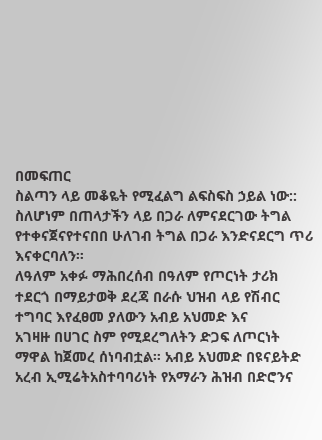በመፍጠር
ስልጣን ላይ መቆዬት የሚፈልግ ልፍስፍስ ኃይል ነው:: ስለሆነም በጠላታችን ላይ በጋራ ለምናደርገው ትግል የተቀናጀናየተናበበ ሁለገብ ትግል በጋራ እንድናደርግ ጥሪ እናቀርባለን።
ለዓለም አቀፉ ማሕበረሰብ በዓለም የጦርነት ታሪክ ተደርጎ በማይታወቅ ደረጃ በራሱ ህዝብ ላይ የሽብር ተግባር እየፈፀመ ያለውን አብይ አህመድ እና
አገዛዙ በሀገር ስም የሚደረግለትን ድጋፍ ለጦርነት ማዋል ከጀመረ ሰነባብቷል። አብይ አህመድ በዩናይትድ አረብ ኢሚሬትአስተባባሪነት የአማራን ሕዝብ በድሮንና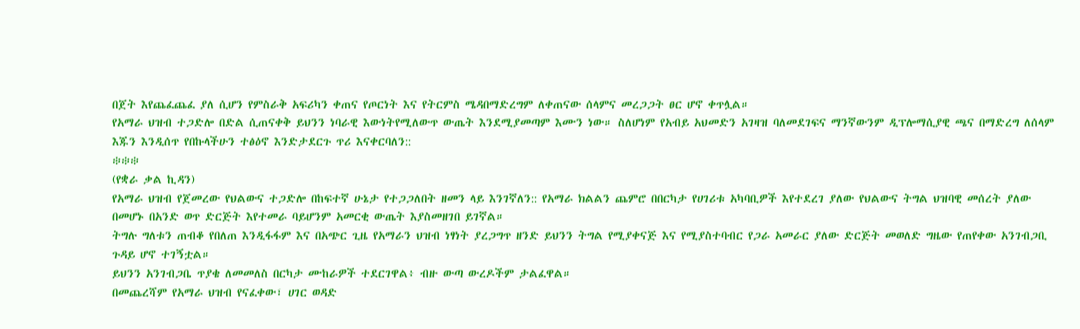በጀት እየጨፈጨፈ ያለ ሲሆን የምስራቅ አፍሪካን ቀጠና የጦርነት እና የትርምስ ሜዳበማድረግም ለቀጠናው ሰላምና መረጋጋት ፀር ሆኖ ቀጥሏል።
የአማራ ህዝብ ተጋድሎ በድል ሲጠናቀቅ ይህንን ነባራዊ እውነትየሚለውጥ ውጤት እንደሚያመጣም እሙን ነው። ስለሆነም የአብይ አህመድን አገዛዝ ባለመደገፍና ማንኛውንም ዲፕሎማሲያዊ ጫና በማድረግ ለሰላም እጁን እንዲሰጥ የበኩላችሁን ተፅዕኖ እንድታደርጉ ጥሪ እናቀርባለን::
፨፨፨
(የቋራ ቃል ኪዳን)
የአማራ ህዝብ የጀመረው የህልውና ተጋድሎ በከፍተኛ ሁኔታ የተጋጋለበት ዘመን ላይ እንገኛለን:: የአማራ ክልልን ጨምሮ በበርካታ የሀገሪቱ አካባቢዎች እየተደረገ ያለው የህልውና ትግል ህዝባዊ መሰረት ያለው በመሆኑ በአንድ ወጥ ድርጅት እየተመራ ባይሆንም አመርቂ ውጤት እያስመዘገበ ይገኛል።
ትግሉ ግለቱን ጠብቆ የበለጠ እንዲፋፋም እና በአጭር ጊዜ የአማራን ህዝብ ነፃነት ያረጋግጥ ዘንድ ይህንን ትግል የሚያቀናጅ እና የሚያስተባብር የጋራ አመራር ያለው ድርጅት መወለድ ግዜው የጠየቀው አንገብጋቢ ጉዳይ ሆኖ ተገኝቷል።
ይህንን አንገብጋቤ ጥያቄ ለመመለስ በርካታ ሙከራዎች ተደርገዋል፥ ብዙ ውጣ ውረዶችም ታልፈዋል።
በመጨረሻም የአማራ ህዝብ የናፈቀው፣ ሀገር ወዳድ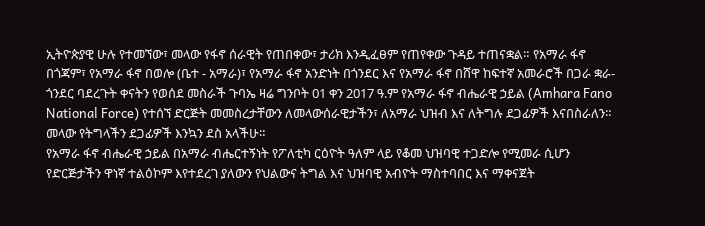ኢትዮጵያዊ ሁሉ የተመኘው፣ መላው የፋኖ ሰራዊት የጠበቀው፣ ታሪክ እንዲፈፀም የጠየቀው ጉዳይ ተጠናቋል። የአማራ ፋኖ በጎጃም፣ የአማራ ፋኖ በወሎ (ቤተ - አማራ)፣ የአማራ ፋኖ አንድነት በጎንደር እና የአማራ ፋኖ በሸዋ ከፍተኛ አመራሮች በጋራ ቋራ-ጎንደር ባደረጉት ቀናትን የወሰደ መስራች ጉባኤ ዛሬ ግንቦት 01 ቀን 2017 ዓ.ም የአማራ ፋኖ ብሔራዊ ኃይል (Amhara Fano National Force) የተሰኘ ድርጅት መመስረታቸውን ለመላውሰራዊታችን፣ ለአማራ ህዝብ እና ለትግሉ ደጋፊዎች እናበስራለን። መላው የትግላችን ደጋፊዎች እንኳን ደስ አላችሁ።
የአማራ ፋኖ ብሔራዊ ኃይል በአማራ ብሔርተኝነት የፖለቲካ ርዕዮት ዓለም ላይ የቆመ ህዝባዊ ተጋድሎ የሚመራ ሲሆን የድርጅታችን ዋነኛ ተልዕኮም እየተደረገ ያለውን የህልውና ትግል እና ህዝባዊ አብዮት ማስተባበር እና ማቀናጀት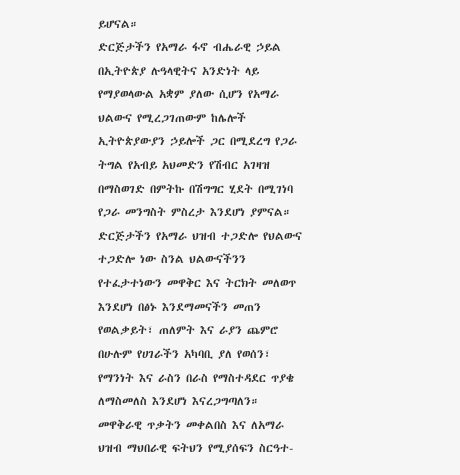ይሆናል።
ድርጅታችን የአማራ ፋኖ ብሔራዊ ኃይል በኢትዮጵያ ሉዓላዊትና አንድነት ላይ የማያወላውል አቋም ያለው ሲሆን የአማራ ህልውና የሚረጋገጠውም ከሌሎች ኢትዮጵያውያን ኃይሎች ጋር በሚደረግ የጋራ ትግል የአብይ አህመድን የሽብር አገዛዝ በማስወገድ በምትኩ በሽግግር ሂደት በሚገነባ የጋራ መንግስት ምስረታ እንደሆነ ያምናል።
ድርጅታችን የአማራ ህዝብ ተጋድሎ የህልውና ተጋድሎ ነው ስንል ህልውናችንን የተፈታተነውን መዋቅር እና ትርክት መለወጥ እንደሆነ በፅኑ እንደማመናችን መጠን የወልቃይት፣ ጠለምት እና ራያን ጨምሮ በሁሉም የሀገራችን አካባቢ ያለ የወሰን፣ የማንነት እና ራስን በራስ የማስተዳደር ጥያቄ ለማስመለስ እንደሆነ እናረጋግጣለን።
መዋቅራዊ ጥቃትን መቀልበስ እና ለአማራ ህዝብ ማህበራዊ ፍትህን የሚያሰፍን ስርዓተ-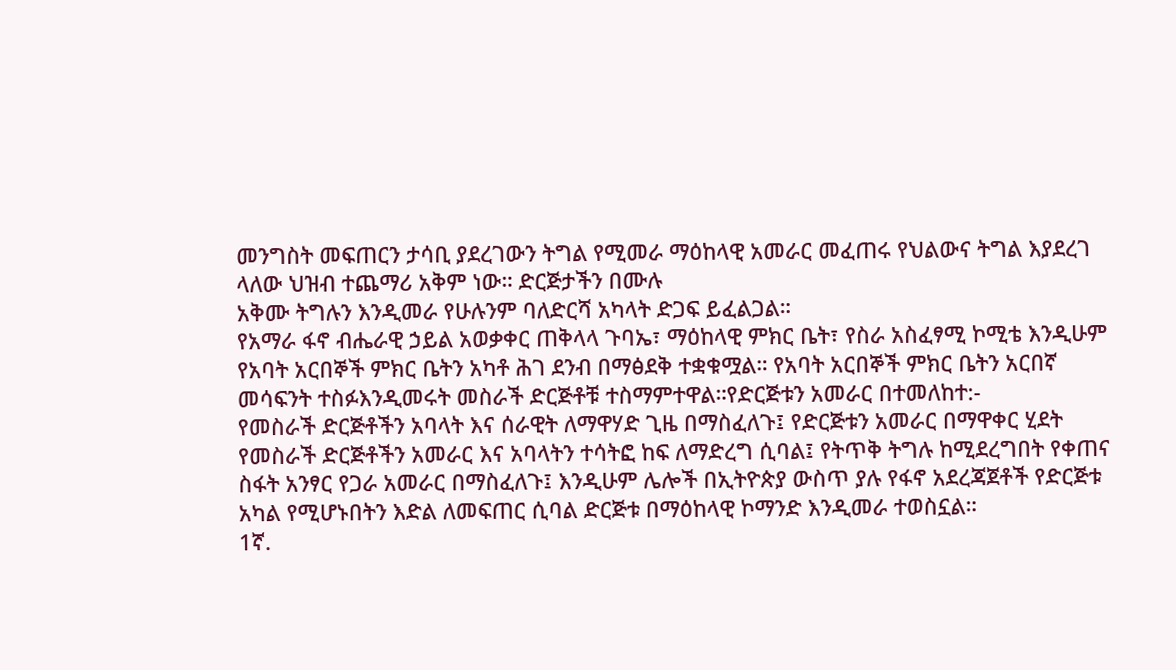መንግስት መፍጠርን ታሳቢ ያደረገውን ትግል የሚመራ ማዕከላዊ አመራር መፈጠሩ የህልውና ትግል እያደረገ ላለው ህዝብ ተጨማሪ አቅም ነው። ድርጅታችን በሙሉ
አቅሙ ትግሉን እንዲመራ የሁሉንም ባለድርሻ አካላት ድጋፍ ይፈልጋል።
የአማራ ፋኖ ብሔራዊ ኃይል አወቃቀር ጠቅላላ ጉባኤ፣ ማዕከላዊ ምክር ቤት፣ የስራ አስፈፃሚ ኮሚቴ እንዲሁም የአባት አርበኞች ምክር ቤትን አካቶ ሕገ ደንብ በማፅደቅ ተቋቁሟል። የአባት አርበኞች ምክር ቤትን አርበኛ መሳፍንት ተስፉእንዲመሩት መስራች ድርጅቶቹ ተስማምተዋል።የድርጅቱን አመራር በተመለከተ:-
የመስራች ድርጅቶችን አባላት እና ሰራዊት ለማዋሃድ ጊዜ በማስፈለጉ፤ የድርጅቱን አመራር በማዋቀር ሂደት የመስራች ድርጅቶችን አመራር እና አባላትን ተሳትፎ ከፍ ለማድረግ ሲባል፤ የትጥቅ ትግሉ ከሚደረግበት የቀጠና ስፋት አንፃር የጋራ አመራር በማስፈለጉ፤ እንዲሁም ሌሎች በኢትዮጵያ ውስጥ ያሉ የፋኖ አደረጃጀቶች የድርጅቱ አካል የሚሆኑበትን እድል ለመፍጠር ሲባል ድርጅቱ በማዕከላዊ ኮማንድ እንዲመራ ተወስኗል።
1ኛ.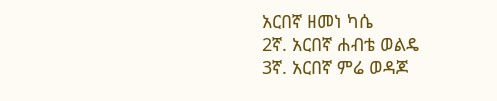አርበኛ ዘመነ ካሴ
2ኛ. አርበኛ ሐብቴ ወልዴ
3ኛ. አርበኛ ምሬ ወዳጆ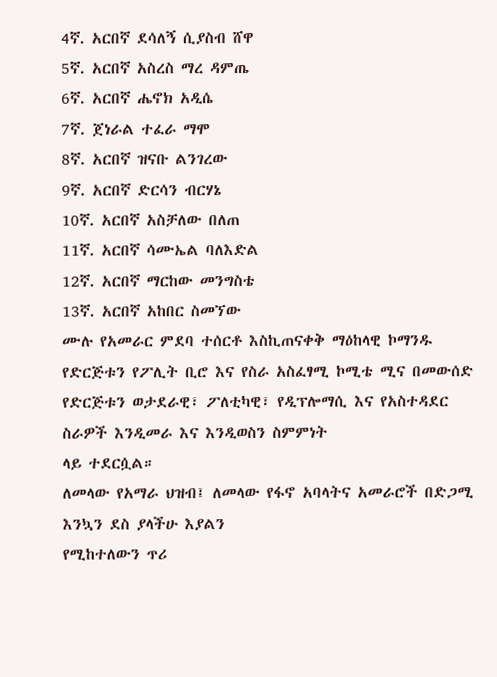4ኛ. አርበኛ ደሳለኝ ሲያስብ ሸዋ
5ኛ. አርበኛ አስረስ ማረ ዳምጤ
6ኛ. አርበኛ ሔኖክ አዲሴ
7ኛ. ጀነራል ተፈራ ማሞ
8ኛ. አርበኛ ዝናቡ ልንገረው
9ኛ. አርበኛ ድርሳን ብርሃኔ
10ኛ. አርበኛ አስቻለው በለጠ
11ኛ. አርበኛ ሳሙኤል ባለእድል
12ኛ. አርበኛ ማርከው መንግስቴ
13ኛ. አርበኛ አከበር ስመኘው
ሙሉ የአመራር ምደባ ተሰርቶ እስኪጠናቀቅ ማዕከላዊ ኮማንዱ የድርጅቱን የፖሊት ቢሮ እና የስራ አስፈፃሚ ኮሚቴ ሚና በመውሰድ የድርጅቱን ወታደራዊ፣ ፖለቲካዊ፣ የዲፕሎማሲ እና የአስተዳደር ስራዎች እንዲመራ እና እንዲወስን ስምምነት
ላይ ተደርሷል።
ለመላው የአማራ ህዝብ፤ ለመላው የፋኖ አባላትና አመራሮች በድጋሚ እንኳን ደስ ያላችሁ እያልን
የሚከተለውን ጥሪ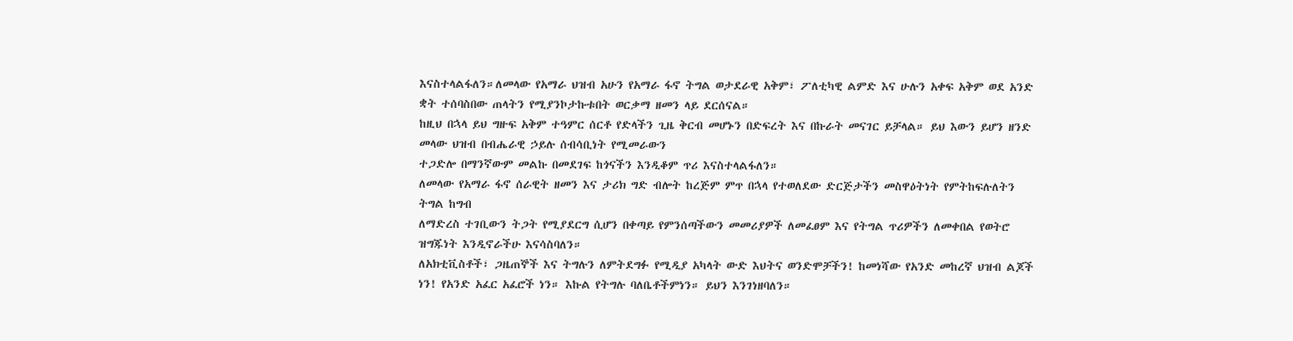እናስተላልፋለን።ለመላው የአማራ ህዝብ አሁን የአማራ ፋኖ ትግል ወታደራዊ አቅም፣ ፖለቲካዊ ልምድ እና ሁሉን አቀፍ አቅም ወደ አንድ ቋት ተሰባስበው ጠላትን የሚያንኮታኩቱበት ወርቃማ ዘመን ላይ ደርሰናል።
ከዚህ በኋላ ይህ ግዙፍ አቅም ተዓምር ሰርቶ የድላችን ጊዜ ቅርብ መሆኑን በድፍረት እና በኩራት መናገር ይቻላል። ይህ እውን ይሆን ዘንድ መላው ህዝብ በብሔራዊ ኃይሉ ሰብሳቢነት የሚመራውን
ተጋድሎ በማንኛውም መልኩ በመደገፍ ከጎናችን እንዲቆም ጥሪ እናስተላልፋለን።
ለመላው የአማራ ፋኖ ሰራዊት ዘመን እና ታሪክ ግድ ብሎት ከረጅም ምጥ በኋላ የተወለደው ድርጅታችን መስዋዕትነት የምትከፍሉለትን ትግል ከግብ
ለማድረስ ተገቢውን ትጋት የሚያደርግ ሲሆን በቀጣይ የምንሰጣችውን መመሪያዎች ለመፈፀም እና የትግል ጥሪዎችን ለመቀበል የወትሮ ዝግጁነት እንዲኖራችሁ እናሳስባለን።
ለአክቲቪስቶች፣ ጋዜጠኞች እና ትግሉን ለምትደግፉ የሚዲያ አካላት ውድ እህትና ወንድሞቻችን! ከመነሻው የአንድ መከረኛ ህዝብ ልጆች ነን! የአንድ አፈር አፈሮች ነን። እኩል የትግሉ ባለቤቶችምነን። ይህን እንገነዘባለን።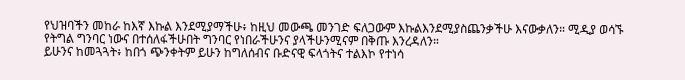የህዝባችን መከራ ከእኛ እኩል እንደሚያማችሁ፥ ከዚህ መውጫ መንገድ ፍለጋውም እኩልእንደሚያስጨንቃችሁ እናውቃለን። ሚዲያ ወሳኙ የትግል ግንባር ነውና በተሰለፋችሁበት ግንባር የነበራችሁንና ያላችሁንሚናም በቅጡ እንረዳለን።
ይሁንና ከመጓጓት፥ ከበጎ ጭንቀትም ይሁን ከግለሰብና ቡድናዊ ፍላጎትና ተልእኮ የተነሳ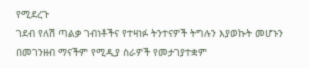የሚደረጉ
ገደብ የለሽ ጣልቃ ገብነቶችና የተዛነፉ ትንተናዎች ትግሉን እያወኩት መሆኑን በመገንዘብ ማናችም የሚዲያ ስራዎች የመታገያተቋም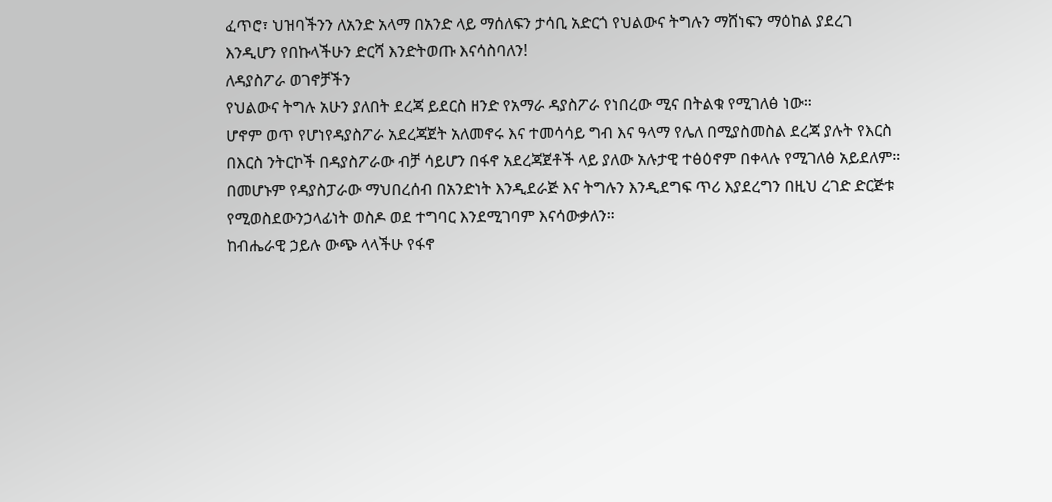ፈጥሮ፣ ህዝባችንን ለአንድ አላማ በአንድ ላይ ማሰለፍን ታሳቢ አድርጎ የህልውና ትግሉን ማሸነፍን ማዕከል ያደረገ
እንዲሆን የበኩላችሁን ድርሻ እንድትወጡ እናሳስባለን!
ለዳያስፖራ ወገኖቻችን
የህልውና ትግሉ አሁን ያለበት ደረጃ ይደርስ ዘንድ የአማራ ዳያስፖራ የነበረው ሚና በትልቁ የሚገለፅ ነው።
ሆኖም ወጥ የሆነየዳያስፖራ አደረጃጀት አለመኖሩ እና ተመሳሳይ ግብ እና ዓላማ የሌለ በሚያስመስል ደረጃ ያሉት የእርስ በእርስ ንትርኮች በዳያስፖራው ብቻ ሳይሆን በፋኖ አደረጃጀቶች ላይ ያለው አሉታዊ ተፅዕኖም በቀላሉ የሚገለፅ አይደለም። በመሆኑም የዳያስፓራው ማህበረሰብ በአንድነት እንዲደራጅ እና ትግሉን እንዲደግፍ ጥሪ እያደረግን በዚህ ረገድ ድርጅቱ የሚወስደውንኃላፊነት ወስዶ ወደ ተግባር እንደሚገባም እናሳውቃለን።
ከብሔራዊ ኃይሉ ውጭ ላላችሁ የፋኖ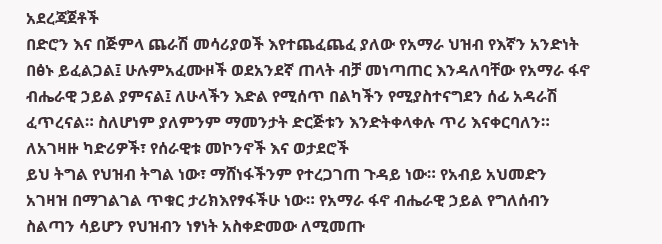አደረጃጀቶች
በድሮን እና በጅምላ ጨራሽ መሳሪያወች እየተጨፈጨፈ ያለው የአማራ ህዝብ የእኛን አንድነት በፅኑ ይፈልጋል፤ ሁሉምአፈሙዞች ወደአንደኛ ጠላት ብቻ መነጣጠር እንዳለባቸው የአማራ ፋኖ ብሔራዊ ኃይል ያምናል፤ ለሁላችን እድል የሚሰጥ በልካችን የሚያስተናግደን ሰፊ አዳራሽ ፈጥረናል። ስለሆነም ያለምንም ማመንታት ድርጅቱን እንድትቀላቀሉ ጥሪ እናቀርባለን።
ለአገዛዙ ካድሪዎች፣ የሰራዊቱ መኮንኖች እና ወታደሮች
ይህ ትግል የህዝብ ትግል ነው፣ ማሸነፋችንም የተረጋገጠ ጉዳይ ነው። የአብይ አህመድን አገዛዝ በማገልገል ጥቁር ታሪክእየፃፋችሁ ነው። የአማራ ፋኖ ብሔራዊ ኃይል የግለሰብን ስልጣን ሳይሆን የህዝብን ነፃነት አስቀድመው ለሚመጡ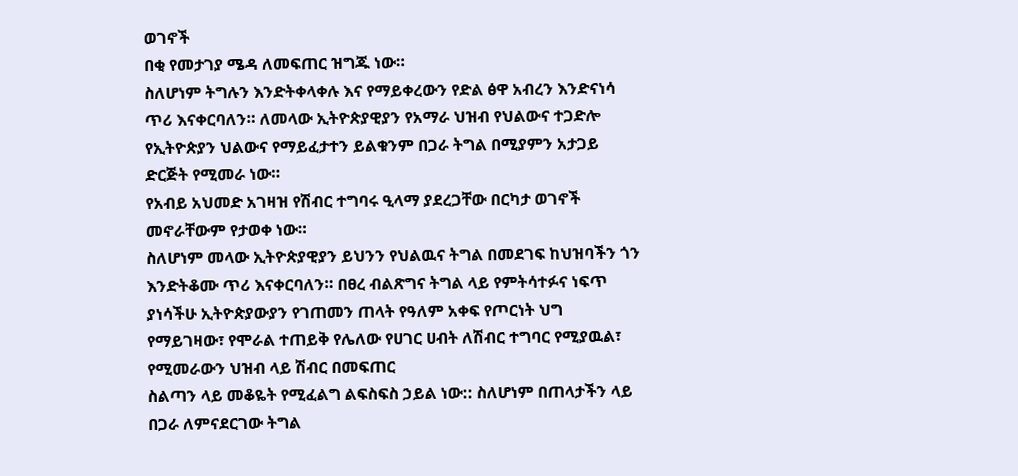ወገኖች
በቂ የመታገያ ሜዳ ለመፍጠር ዝግጁ ነው።
ስለሆነም ትግሉን እንድትቀላቀሉ እና የማይቀረውን የድል ፅዋ አብረን እንድናነሳ ጥሪ እናቀርባለን። ለመላው ኢትዮጵያዊያን የአማራ ህዝብ የህልውና ተጋድሎ የኢትዮጵያን ህልውና የማይፈታተን ይልቁንም በጋራ ትግል በሚያምን አታጋይ ድርጅት የሚመራ ነው።
የአብይ አህመድ አገዛዝ የሽብር ተግባሩ ዒላማ ያደረጋቸው በርካታ ወገኖች መኖራቸውም የታወቀ ነው።
ስለሆነም መላው ኢትዮጵያዊያን ይህንን የህልዉና ትግል በመደገፍ ከህዝባችን ጎን እንድትቆሙ ጥሪ እናቀርባለን። በፀረ ብልጽግና ትግል ላይ የምትሳተፉና ነፍጥ ያነሳችሁ ኢትዮጵያውያን የገጠመን ጠላት የዓለም አቀፍ የጦርነት ህግ የማይገዛው፣ የሞራል ተጠይቅ የሌለው የሀገር ሀብት ለሽብር ተግባር የሚያዉል፣ የሚመራውን ህዝብ ላይ ሽብር በመፍጠር
ስልጣን ላይ መቆዬት የሚፈልግ ልፍስፍስ ኃይል ነው:: ስለሆነም በጠላታችን ላይ በጋራ ለምናደርገው ትግል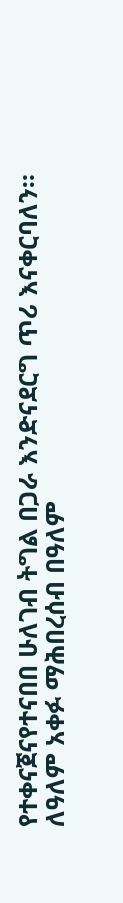የተቀናጀናየተናበበ ሁለገብ ትግል በጋራ እንድናደርግ ጥሪ እናቀርባለን።
ለዓለም አቀፉ ማሕበረሰብ በዓለም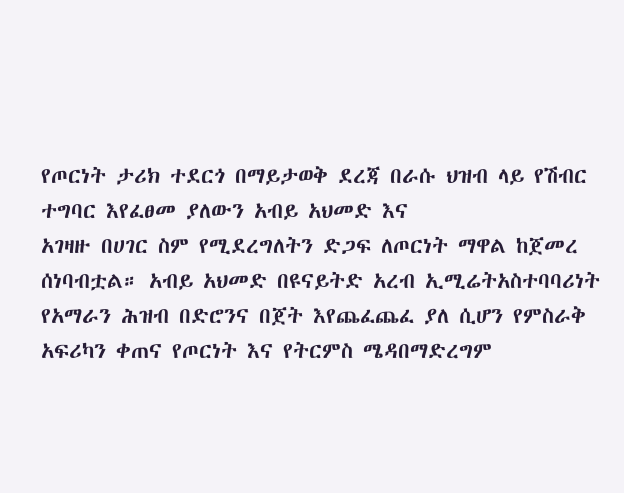የጦርነት ታሪክ ተደርጎ በማይታወቅ ደረጃ በራሱ ህዝብ ላይ የሽብር ተግባር እየፈፀመ ያለውን አብይ አህመድ እና
አገዛዙ በሀገር ስም የሚደረግለትን ድጋፍ ለጦርነት ማዋል ከጀመረ ሰነባብቷል። አብይ አህመድ በዩናይትድ አረብ ኢሚሬትአስተባባሪነት የአማራን ሕዝብ በድሮንና በጀት እየጨፈጨፈ ያለ ሲሆን የምስራቅ አፍሪካን ቀጠና የጦርነት እና የትርምስ ሜዳበማድረግም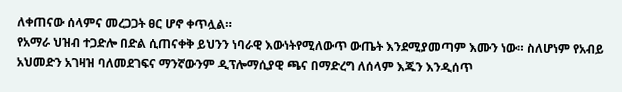ለቀጠናው ሰላምና መረጋጋት ፀር ሆኖ ቀጥሏል።
የአማራ ህዝብ ተጋድሎ በድል ሲጠናቀቅ ይህንን ነባራዊ እውነትየሚለውጥ ውጤት እንደሚያመጣም እሙን ነው። ስለሆነም የአብይ አህመድን አገዛዝ ባለመደገፍና ማንኛውንም ዲፕሎማሲያዊ ጫና በማድረግ ለሰላም እጁን እንዲሰጥ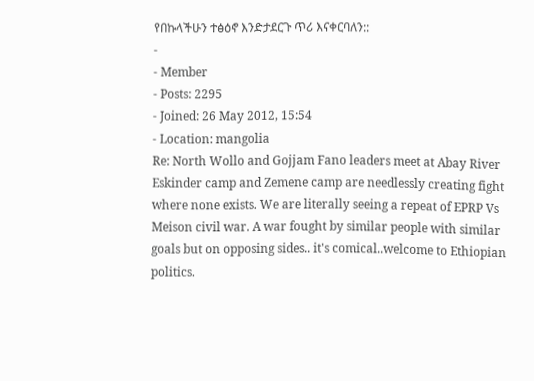የበኩላችሁን ተፅዕኖ እንድታደርጉ ጥሪ እናቀርባለን::
-
- Member
- Posts: 2295
- Joined: 26 May 2012, 15:54
- Location: mangolia
Re: North Wollo and Gojjam Fano leaders meet at Abay River
Eskinder camp and Zemene camp are needlessly creating fight where none exists. We are literally seeing a repeat of EPRP Vs Meison civil war. A war fought by similar people with similar goals but on opposing sides.. it's comical..welcome to Ethiopian politics.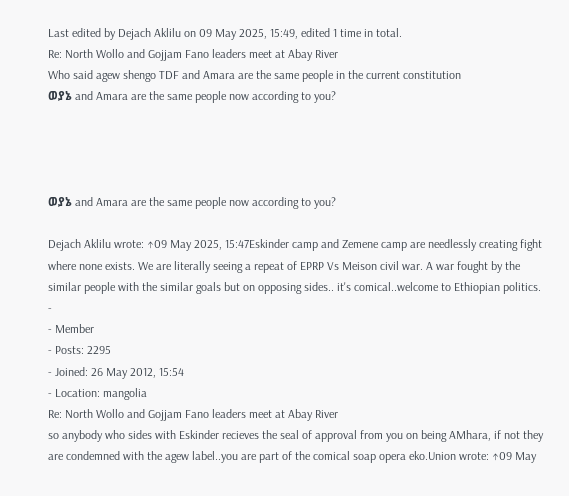Last edited by Dejach Aklilu on 09 May 2025, 15:49, edited 1 time in total.
Re: North Wollo and Gojjam Fano leaders meet at Abay River
Who said agew shengo TDF and Amara are the same people in the current constitution
ወያኔ and Amara are the same people now according to you?




ወያኔ and Amara are the same people now according to you?

Dejach Aklilu wrote: ↑09 May 2025, 15:47Eskinder camp and Zemene camp are needlessly creating fight where none exists. We are literally seeing a repeat of EPRP Vs Meison civil war. A war fought by the similar people with the similar goals but on opposing sides.. it's comical..welcome to Ethiopian politics.
-
- Member
- Posts: 2295
- Joined: 26 May 2012, 15:54
- Location: mangolia
Re: North Wollo and Gojjam Fano leaders meet at Abay River
so anybody who sides with Eskinder recieves the seal of approval from you on being AMhara, if not they are condemned with the agew label..you are part of the comical soap opera eko.Union wrote: ↑09 May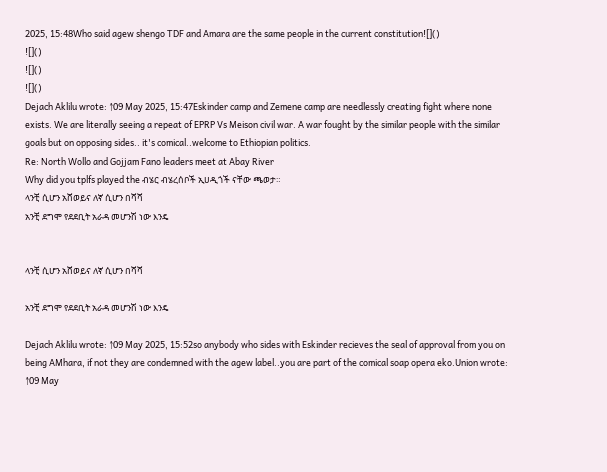2025, 15:48Who said agew shengo TDF and Amara are the same people in the current constitution![]()
![]()
![]()
![]()
Dejach Aklilu wrote: ↑09 May 2025, 15:47Eskinder camp and Zemene camp are needlessly creating fight where none exists. We are literally seeing a repeat of EPRP Vs Meison civil war. A war fought by the similar people with the similar goals but on opposing sides.. it's comical..welcome to Ethiopian politics.
Re: North Wollo and Gojjam Fano leaders meet at Abay River
Why did you tplfs played the ብሄር ብሄረሰቦች ኢሀዲጎች ናቸው ጫወታ።
ላንቺ ሲሆን አሸወይና ለኛ ሲሆን በሻሻ
አንቺ ደግሞ የደደቢት አራዳ መሆንሽ ነው እንዴ


ላንቺ ሲሆን አሸወይና ለኛ ሲሆን በሻሻ

አንቺ ደግሞ የደደቢት አራዳ መሆንሽ ነው እንዴ

Dejach Aklilu wrote: ↑09 May 2025, 15:52so anybody who sides with Eskinder recieves the seal of approval from you on being AMhara, if not they are condemned with the agew label..you are part of the comical soap opera eko.Union wrote: ↑09 May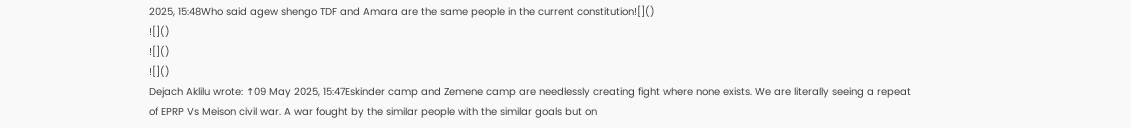2025, 15:48Who said agew shengo TDF and Amara are the same people in the current constitution![]()
![]()
![]()
![]()
Dejach Aklilu wrote: ↑09 May 2025, 15:47Eskinder camp and Zemene camp are needlessly creating fight where none exists. We are literally seeing a repeat of EPRP Vs Meison civil war. A war fought by the similar people with the similar goals but on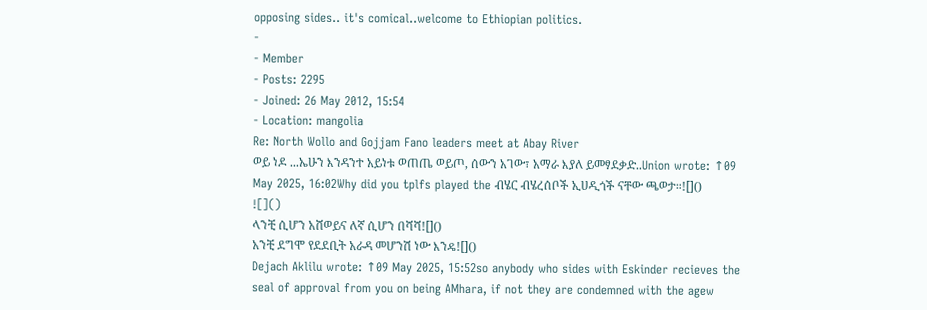opposing sides.. it's comical..welcome to Ethiopian politics.
-
- Member
- Posts: 2295
- Joined: 26 May 2012, 15:54
- Location: mangolia
Re: North Wollo and Gojjam Fano leaders meet at Abay River
ወይ ነዶ ...ኤሁን እንዳንተ አይነቱ ወጠጤ ወይጦ, ሰውን አገው፣ አማራ እያለ ይመፃደቃድ..Union wrote: ↑09 May 2025, 16:02Why did you tplfs played the ብሄር ብሄረሰቦች ኢሀዲጎች ናቸው ጫወታ።![]()
![]()
ላንቺ ሲሆን አሸወይና ለኛ ሲሆን በሻሻ![]()
አንቺ ደግሞ የደደቢት አራዳ መሆንሽ ነው እንዴ![]()
Dejach Aklilu wrote: ↑09 May 2025, 15:52so anybody who sides with Eskinder recieves the seal of approval from you on being AMhara, if not they are condemned with the agew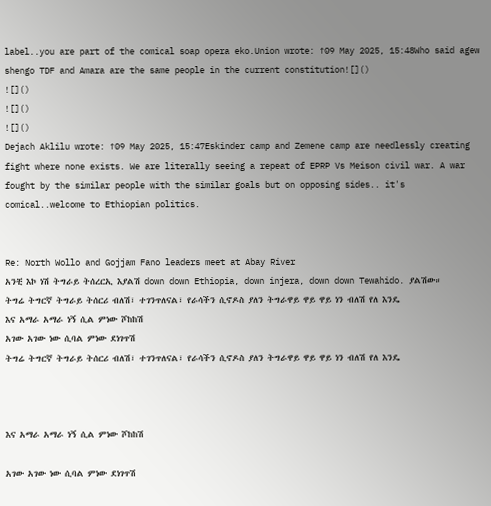label..you are part of the comical soap opera eko.Union wrote: ↑09 May 2025, 15:48Who said agew shengo TDF and Amara are the same people in the current constitution![]()
![]()
![]()
![]()
Dejach Aklilu wrote: ↑09 May 2025, 15:47Eskinder camp and Zemene camp are needlessly creating fight where none exists. We are literally seeing a repeat of EPRP Vs Meison civil war. A war fought by the similar people with the similar goals but on opposing sides.. it's comical..welcome to Ethiopian politics.


Re: North Wollo and Gojjam Fano leaders meet at Abay River
አንቺ እኮ ነሽ ትግራይ ትሰረርኢ እያልሽ down down Ethiopia, down injera, down down Tewahido. ያልሽው።
ትግሬ ትግርኛ ትግራይ ትሰርሪ ብለሽ፣ ተገንጥለናል፣ የራሳችን ሲኖዶስ ያለን ትግራዋይ ዋይ ዋይ ነን ብለሽ የለ እንዴ
እና አማራ አማራ ነኝ ሲል ምነው ሾከከሽ
አገው አገው ነው ሲባል ምነው ደነገጥሽ
ትግሬ ትግርኛ ትግራይ ትሰርሪ ብለሽ፣ ተገንጥለናል፣ የራሳችን ሲኖዶስ ያለን ትግራዋይ ዋይ ዋይ ነን ብለሽ የለ እንዴ



እና አማራ አማራ ነኝ ሲል ምነው ሾከከሽ

አገው አገው ነው ሲባል ምነው ደነገጥሽ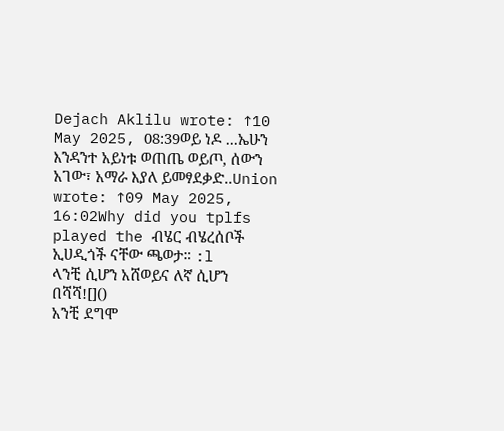Dejach Aklilu wrote: ↑10 May 2025, 08:39ወይ ነዶ ...ኤሁን እንዳንተ አይነቱ ወጠጤ ወይጦ, ሰውን አገው፣ አማራ እያለ ይመፃደቃድ..Union wrote: ↑09 May 2025, 16:02Why did you tplfs played the ብሄር ብሄረሰቦች ኢሀዲጎች ናቸው ጫወታ። :l
ላንቺ ሲሆን አሸወይና ለኛ ሲሆን በሻሻ![]()
አንቺ ደግሞ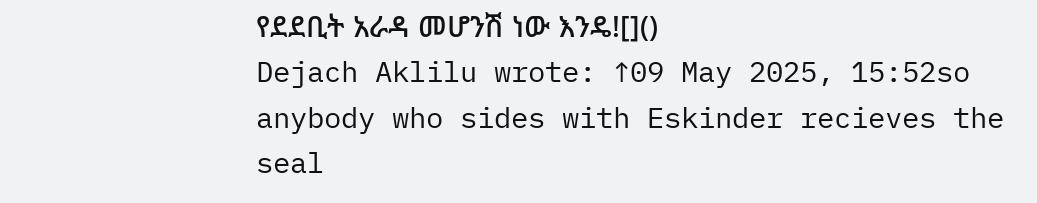የደደቢት አራዳ መሆንሽ ነው እንዴ![]()
Dejach Aklilu wrote: ↑09 May 2025, 15:52so anybody who sides with Eskinder recieves the seal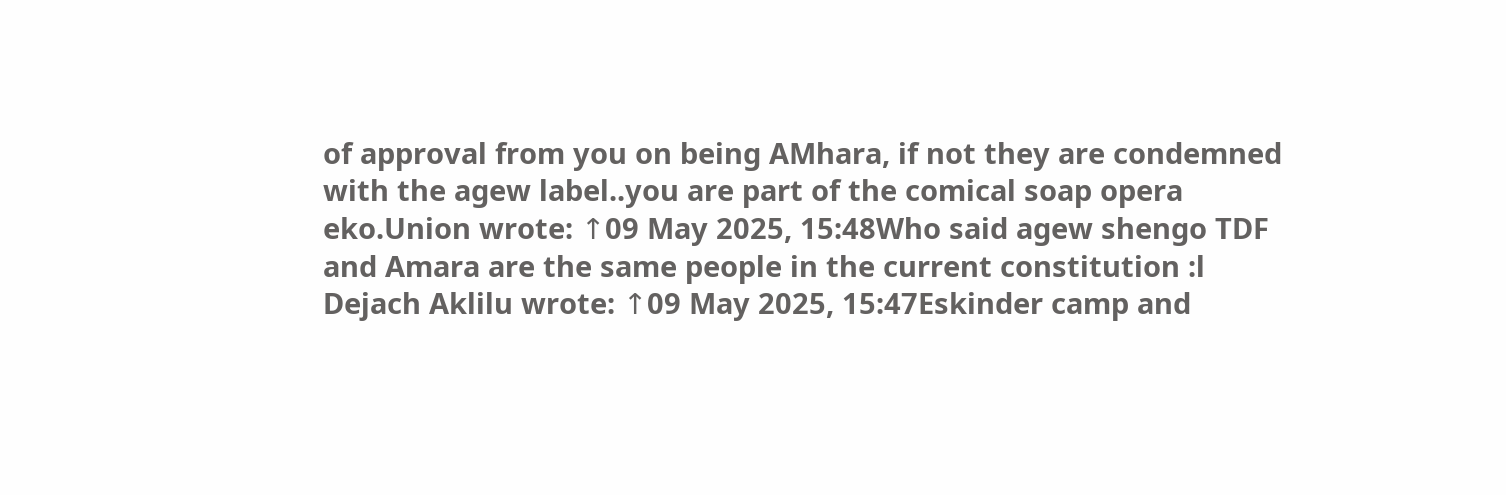of approval from you on being AMhara, if not they are condemned with the agew label..you are part of the comical soap opera eko.Union wrote: ↑09 May 2025, 15:48Who said agew shengo TDF and Amara are the same people in the current constitution :l
Dejach Aklilu wrote: ↑09 May 2025, 15:47Eskinder camp and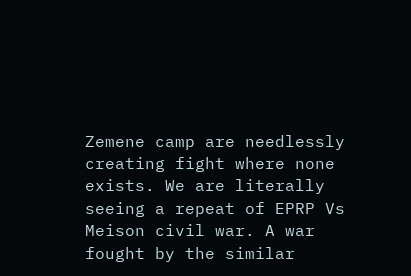Zemene camp are needlessly creating fight where none exists. We are literally seeing a repeat of EPRP Vs Meison civil war. A war fought by the similar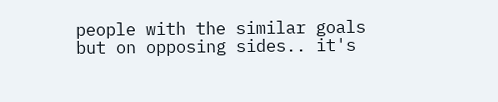people with the similar goals but on opposing sides.. it's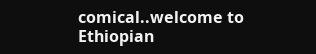comical..welcome to Ethiopian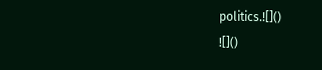politics.![]()
![]()